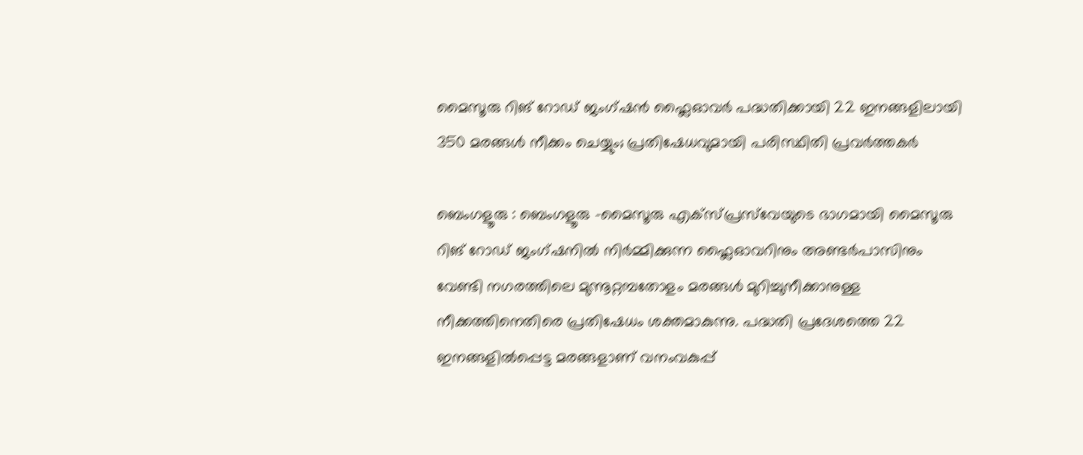മൈസൂരു റിങ് റോഡ് ജംഗ്ഷൻ ഫ്ലൈഓവർ പദ്ധതിക്കായി 22 ഇനങ്ങളിലായി 350 മരങ്ങൾ നീക്കം ചെയ്യും; പ്രതിഷേധവുമായി പരിസ്ഥിതി പ്രവർത്തകർ

ബെംഗളൂരു : ബെംഗളൂരു -മൈസൂരു എക്‌സ്‌പ്രസ്‌വേയുടെ ഭാഗമായി മൈസൂരു റിങ് റോഡ് ജംഗ്ഷനിൽ നിർമ്മിക്കുന്ന ഫ്ലൈഓവറിനും അണ്ടർപാസിനും വേണ്ടി നഗരത്തിലെ മുന്നൂറ്റമ്പതോളം മരങ്ങൾ മുറിച്ചുനീക്കാനുള്ള നീക്കത്തിനെതിരെ പ്രതിഷേധം ശക്തമാകുന്നു. പദ്ധതി പ്രദേശത്തെ 22 ഇനങ്ങളിൽപ്പെട്ട മരങ്ങളാണ് വനംവകുപ്പ്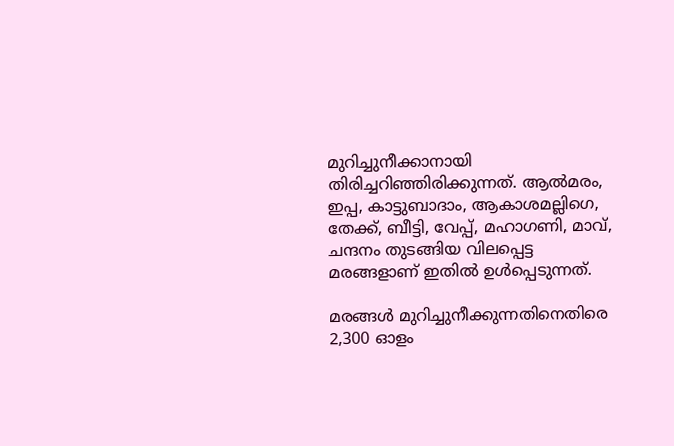മുറിച്ചുനീക്കാനായി തിരിച്ചറിഞ്ഞിരിക്കുന്നത്. ആൽമരം, ഇപ്പ, കാട്ടുബാദാം, ആകാശമല്ലിഗെ, തേക്ക്, ബീട്ടി, വേപ്പ്, മഹാഗണി, മാവ്, ചന്ദനം തുടങ്ങിയ വിലപ്പെട്ട മരങ്ങളാണ് ഇതിൽ ഉൾപ്പെടുന്നത്.

മരങ്ങൾ മുറിച്ചുനീക്കുന്നതിനെതിരെ 2,300 ഓളം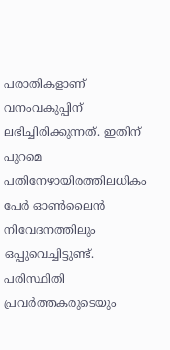പരാതികളാണ് വനംവകുപ്പിന് ലഭിച്ചിരിക്കുന്നത്. ഇതിന് പുറമെ പതിനേഴായിരത്തിലധികം പേർ ഓൺലൈൻ നിവേദനത്തിലും ഒപ്പുവെച്ചിട്ടുണ്ട്. പരിസ്ഥിതി പ്രവർത്തകരുടെയും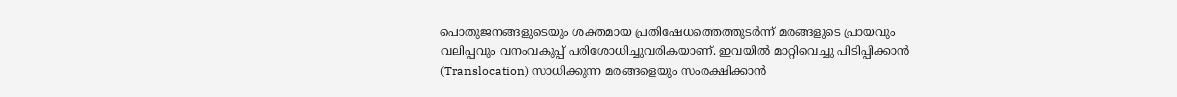പൊതുജനങ്ങളുടെയും ശക്തമായ പ്രതിഷേധത്തെത്തുടർന്ന് മരങ്ങളുടെ പ്രായവും വലിപ്പവും വനംവകുപ്പ് പരിശോധിച്ചുവരികയാണ്. ഇവയിൽ മാറ്റിവെച്ചു പിടിപ്പിക്കാൻ (Translocation) സാധിക്കുന്ന മരങ്ങളെയും സംരക്ഷിക്കാൻ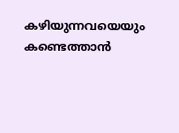കഴിയുന്നവയെയും കണ്ടെത്താൻ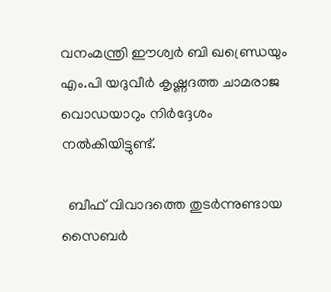വനംമന്ത്രി ഈശ്വർ ബി ഖണ്ഡ്രെയും എം.പി യദുവീർ കൃഷ്ണദത്ത ചാമരാജ വൊഡയാറും നിർദ്ദേശം നൽകിയിട്ടുണ്ട്.

  ബീഫ് വിവാദത്തെ തുടർന്നുണ്ടായ സൈബർ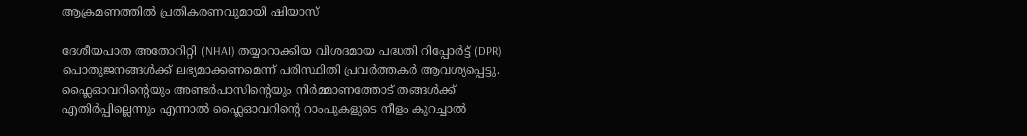ആക്രമണത്തിൽ പ്രതികരണവുമായി ഷിയാസ്

ദേശീയപാത അതോറിറ്റി (NHAI) തയ്യാറാക്കിയ വിശദമായ പദ്ധതി റിപ്പോർട്ട് (DPR) പൊതുജനങ്ങൾക്ക് ലഭ്യമാക്കണമെന്ന് പരിസ്ഥിതി പ്രവർത്തകർ ആവശ്യപ്പെട്ടു. ഫ്ലൈഓവറിന്റെയും അണ്ടർപാസിന്റെയും നിർമ്മാണത്തോട് തങ്ങൾക്ക് എതിർപ്പില്ലെന്നും എന്നാൽ ഫ്ലൈഓവറിന്റെ റാംപുകളുടെ നീളം കുറച്ചാൽ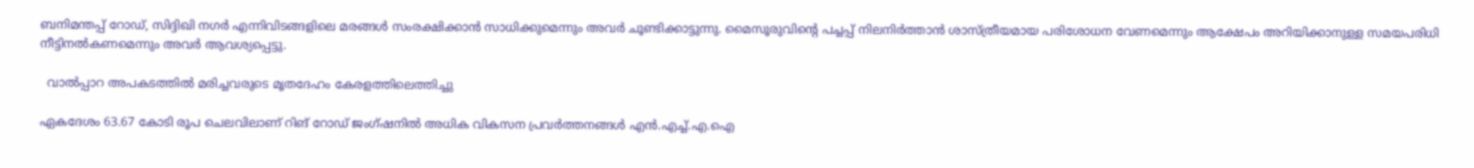ബനിമന്തപ്പ് റോഡ്, സിദ്ദിഖി നഗർ എന്നിവിടങ്ങളിലെ മരങ്ങൾ സംരക്ഷിക്കാൻ സാധിക്കുമെന്നും അവർ ചൂണ്ടിക്കാട്ടുന്നു. മൈസൂരുവിന്റെ പച്ചപ്പ് നിലനിർത്താൻ ശാസ്ത്രീയമായ പരിശോധന വേണമെന്നും ആക്ഷേപം അറിയിക്കാനുള്ള സമയപരിധി നീട്ടിനൽകണമെന്നും അവർ ആവശ്യപ്പെട്ടു.

  വാല്‍പ്പാറ അപകടത്തിൽ മരിച്ചവരുടെ മൃതദേഹം കേരളത്തിലെത്തിച്ചു

ഏകദേശം 63.67 കോടി രൂപ ചെലവിലാണ് റിങ് റോഡ് ജംഗ്ഷനിൽ അധിക വികസന പ്രവർത്തനങ്ങൾ എൻ.എച്ച്.എ.ഐ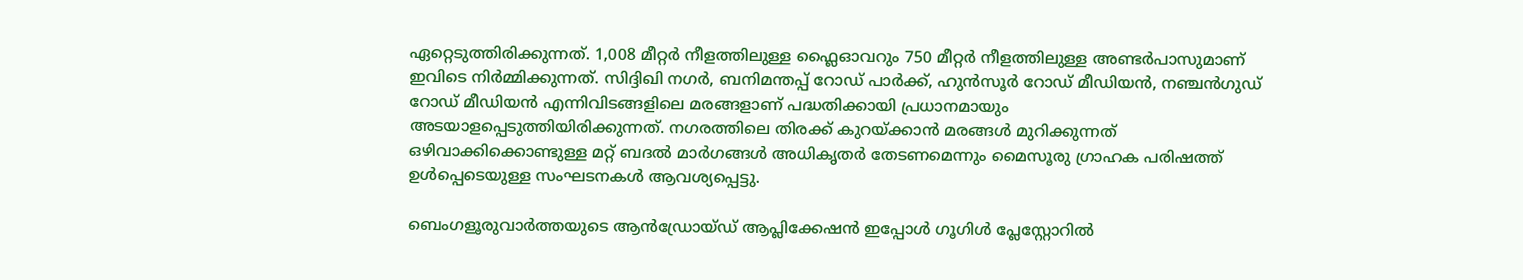ഏറ്റെടുത്തിരിക്കുന്നത്. 1,008 മീറ്റർ നീളത്തിലുള്ള ഫ്ലൈഓവറും 750 മീറ്റർ നീളത്തിലുള്ള അണ്ടർപാസുമാണ് ഇവിടെ നിർമ്മിക്കുന്നത്. സിദ്ദിഖി നഗർ, ബനിമന്തപ്പ് റോഡ് പാർക്ക്, ഹുൻസൂർ റോഡ് മീഡിയൻ, നഞ്ചൻഗുഡ് റോഡ് മീഡിയൻ എന്നിവിടങ്ങളിലെ മരങ്ങളാണ് പദ്ധതിക്കായി പ്രധാനമായും അടയാളപ്പെടുത്തിയിരിക്കുന്നത്. നഗരത്തിലെ തിരക്ക് കുറയ്ക്കാൻ മരങ്ങൾ മുറിക്കുന്നത് ഒഴിവാക്കിക്കൊണ്ടുള്ള മറ്റ് ബദൽ മാർഗങ്ങൾ അധികൃതർ തേടണമെന്നും മൈസൂരു ഗ്രാഹക പരിഷത്ത് ഉൾപ്പെടെയുള്ള സംഘടനകൾ ആവശ്യപ്പെട്ടു.

ബെംഗളൂരുവാർത്തയുടെ ആൻഡ്രോയ്ഡ് ആപ്ലിക്കേഷൻ ഇപ്പോൾ ഗൂഗിൾ പ്ലേസ്റ്റോറിൽ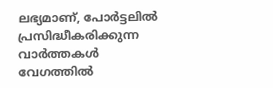ലഭ്യമാണ്, പോർട്ടലിൽ പ്രസിദ്ധീകരിക്കുന്ന വാർത്തകൾ വേഗത്തിൽ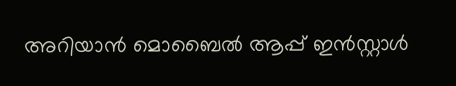അറിയാൻ മൊബൈൽ ആപ്പ് ഇൻസ്റ്റാൾ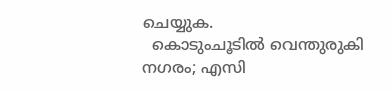ചെയ്യുക.
  കൊടുംചൂടിൽ വെന്തുരുകി നഗരം; എസി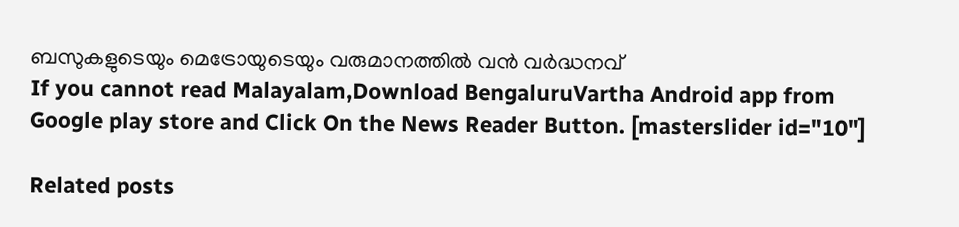ബസുകളുടെയും മെട്രോയുടെയും വരുമാനത്തിൽ വൻ വർദ്ധനവ്
If you cannot read Malayalam,Download BengaluruVartha Android app from Google play store and Click On the News Reader Button. [masterslider id="10"]

Related posts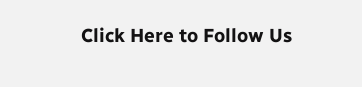Click Here to Follow Us